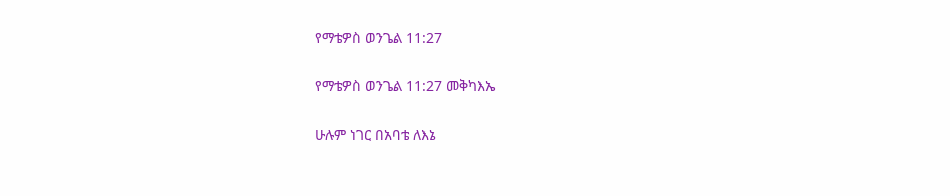የማቴዎስ ወንጌል 11:27

የማቴዎስ ወንጌል 11:27 መቅካእኤ

ሁሉም ነገር በአባቴ ለእኔ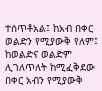ተሰጥቶአል፤ ከአብ በቀር ወልድን የሚያውቅ የለም፤ ከወልድና ወልድም ሊገለጥለት ከሚፈቅደው በቀር አብን የሚያውቅ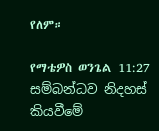የለም።

የማቴዎስ ወንጌል 11:27 සම්බන්ධව නිදහස් කියවීමේ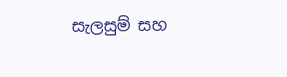සැලසුම් සහ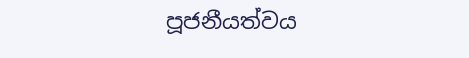පූජනීයත්වය